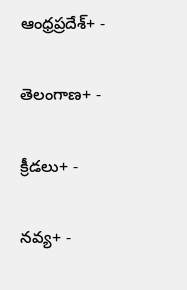ఆంధ్రప్రదేశ్+ -

తెలంగాణ+ -

క్రీడలు+ -

నవ్య+ -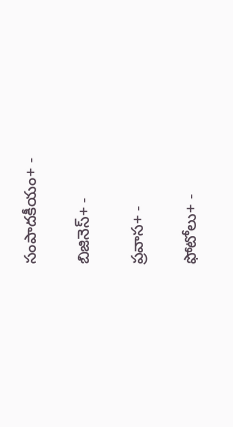సంపాదకీయం+ -

బిజినెస్+ -

ప్రవాస+ -

ఫోటోలు+ -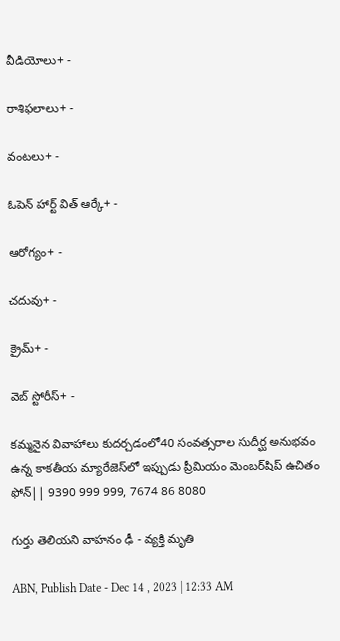వీడియోలు+ -

రాశిఫలాలు+ -

వంటలు+ -

ఓపెన్ హార్ట్ విత్ ఆర్కే+ -

ఆరోగ్యం+ -

చదువు+ -

క్రైమ్+ -

వెబ్ స్టోరీస్+ -

కమ్మనైన వివాహాలు కుదర్చడంలో40 సంవత్సరాల సుదీర్ఘ అనుభవం ఉన్న కాకతీయ మ్యారేజెస్‌లో ఇప్పుడు ప్రీమియం మెంబర్‌షిప్‌ ఉచితం ఫోన్|| 9390 999 999, 7674 86 8080

గుర్తు తెలియని వాహనం ఢీ - వ్యక్తి మృతి

ABN, Publish Date - Dec 14 , 2023 | 12:33 AM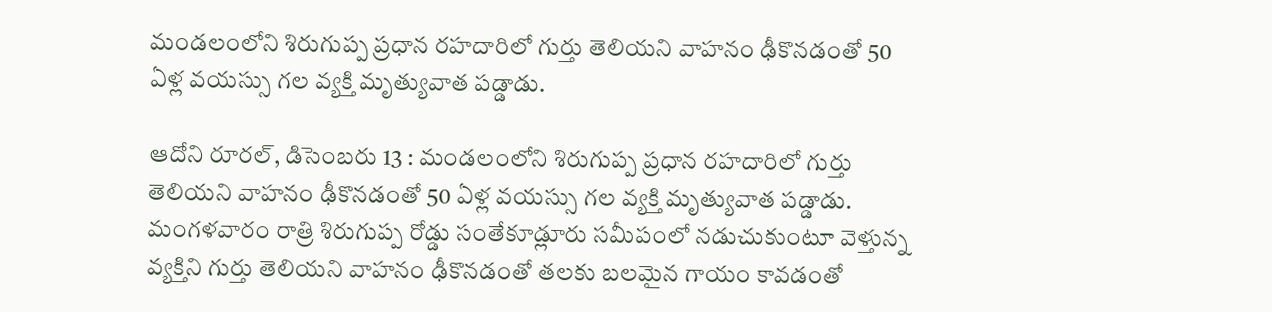మండలంలోని శిరుగుప్ప ప్రధాన రహదారిలో గుర్తు తెలియని వాహనం ఢీకొనడంతో 50 ఏళ్ల వయస్సు గల వ్యక్తి మృత్యువాత పడ్డాడు.

ఆదోని రూరల్‌, డిసెంబరు 13 : మండలంలోని శిరుగుప్ప ప్రధాన రహదారిలో గుర్తు తెలియని వాహనం ఢీకొనడంతో 50 ఏళ్ల వయస్సు గల వ్యక్తి మృత్యువాత పడ్డాడు. మంగళవారం రాత్రి శిరుగుప్ప రోడ్డు సంతేకూడ్లూరు సమీపంలో నడుచుకుంటూ వెళ్తున్న వ్యక్తిని గుర్తు తెలియని వాహనం ఢీకొనడంతో తలకు బలమైన గాయం కావడంతో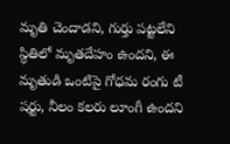మృతి చెందాడని, గుర్తు పట్టలేని స్థితిలో మృతదేహం ఉందని, ఈ మృతుడి ఒంటిపై గోధమ రంగు టీ షర్టు, నీలం కలరు లూంగీ ఉందని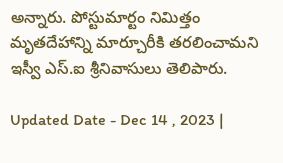అన్నారు. పోస్టుమార్టం నిమిత్తం మృతదేహాన్ని మార్చూరీకి తరలించామని ఇస్వీ ఎస్‌.ఐ శ్రీనివాసులు తెలిపారు.

Updated Date - Dec 14 , 2023 |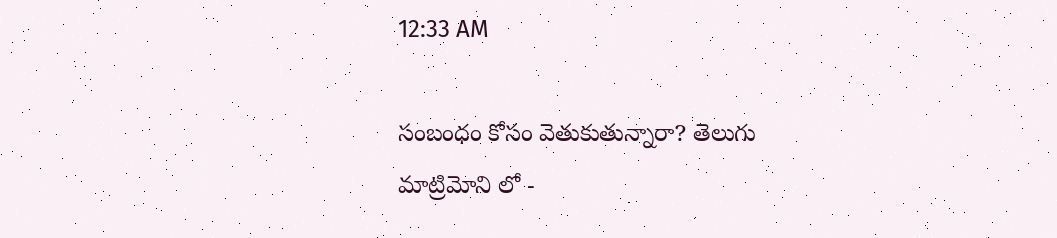12:33 AM

సంబంధం కోసం వెతుకుతున్నారా? తెలుగు మాట్రిమోని లో -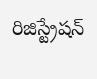రిజిస్ట్రేషన్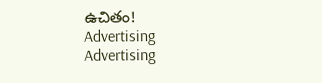ఉచితం!
Advertising
Advertising